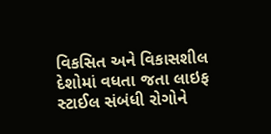વિકસિત અને વિકાસશીલ દેશોમાં વધતા જતા લાઇફ સ્ટાઈલ સંબંધી રોગોને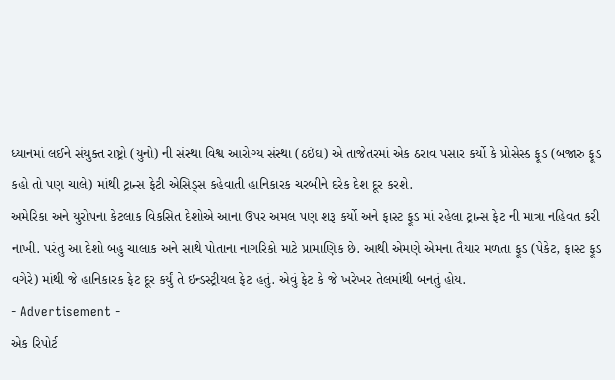ધ્યાનમાં લઈને સંયુક્ત રાષ્ટ્રો (યુનો) ની સંસ્થા વિશ્વ આરોગ્ય સંસ્થા (ઠઇંઘ) એ તાજેતરમાં એક ઠરાવ પસાર કર્યો કે પ્રોસેસ્ડ ફૂડ (બજારુ ફૂડ કહો તો પણ ચાલે) માંથી ટ્રાન્સ ફેટી એસિડ્સ કહેવાતી હાનિકારક ચરબીને દરેક દેશ દૂર કરશે.
અમેરિકા અને યુરોપના કેટલાક વિકસિત દેશોએ આના ઉપર અમલ પણ શરૂ કર્યો અને ફાસ્ટ ફૂડ માં રહેલા ટ્રાન્સ ફેટ ની માત્રા નહિવત કરી નાખી. પરંતુ આ દેશો બહુ ચાલાક અને સાથે પોતાના નાગરિકો માટે પ્રામાણિક છે. આથી એમણે એમના તૈયાર મળતા ફૂડ (પેકેટ, ફાસ્ટ ફૂડ વગેરે) માંથી જે હાનિકારક ફેટ દૂર કર્યું તે ઇન્ડસ્ટ્રીયલ ફેટ હતું. એવું ફેટ કે જે ખરેખર તેલમાંથી બનતું હોય.
- Advertisement -
એક રિપોર્ટ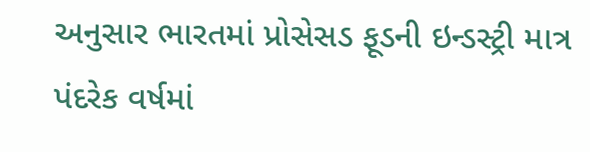અનુસાર ભારતમાં પ્રોસેસડ ફૂડની ઇન્ડસ્ટ્રી માત્ર પંદરેક વર્ષમાં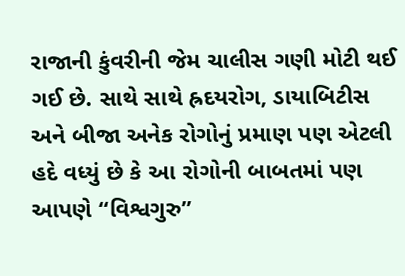રાજાની કુંવરીની જેમ ચાલીસ ગણી મોટી થઈ ગઈ છે. સાથે સાથે હ્રદયરોગ, ડાયાબિટીસ અને બીજા અનેક રોગોનું પ્રમાણ પણ એટલી હદે વધ્યું છે કે આ રોગોની બાબતમાં પણ આપણે “વિશ્વગુરુ”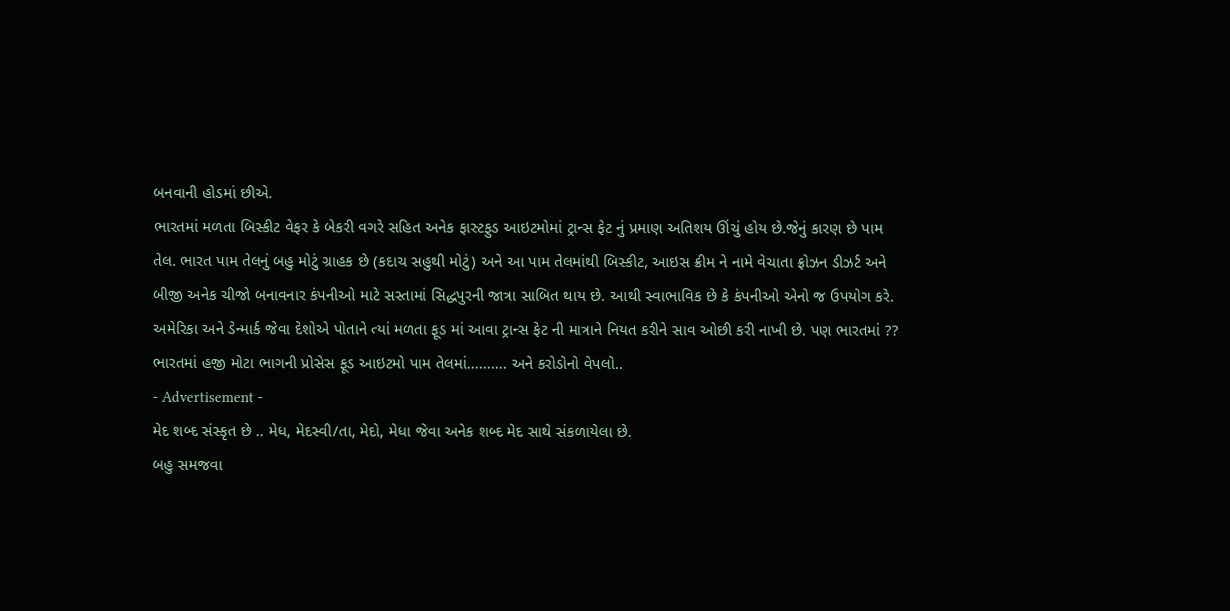બનવાની હોડમાં છીએ.
ભારતમાં મળતા બિસ્કીટ વેફર કે બેકરી વગરે સહિત અનેક ફાસ્ટફુડ આઇટમોમાં ટ્રાન્સ ફેટ નું પ્રમાણ અતિશય ઊંચું હોય છે.જેનું કારણ છે પામ તેલ. ભારત પામ તેલનું બહુ મોટું ગ્રાહક છે (કદાચ સહુથી મોટું) અને આ પામ તેલમાંથી બિસ્કીટ, આઇસ ક્રીમ ને નામે વેચાતા ફ્રોઝન ડીઝર્ટ અને બીજી અનેક ચીજો બનાવનાર કંપનીઓ માટે સસ્તામાં સિદ્ધપુરની જાત્રા સાબિત થાય છે. આથી સ્વાભાવિક છે કે કંપનીઓ એનો જ ઉપયોગ કરે.
અમેરિકા અને ડેન્માર્ક જેવા દેશોએ પોતાને ત્યાં મળતા ફૂડ માં આવા ટ્રાન્સ ફેટ ની માત્રાને નિયત કરીને સાવ ઓછી કરી નાખી છે. પણ ભારતમાં ?? ભારતમાં હજી મોટા ભાગની પ્રોસેસ ફૂડ આઇટમો પામ તેલમાં………. અને કરોડોનો વેપલો..
- Advertisement -
મેદ શબ્દ સંસ્કૃત છે .. મેધ, મેદસ્વી/તા, મેદો, મેધા જેવા અનેક શબ્દ મેદ સાથે સંકળાયેલા છે.
બહુ સમજવા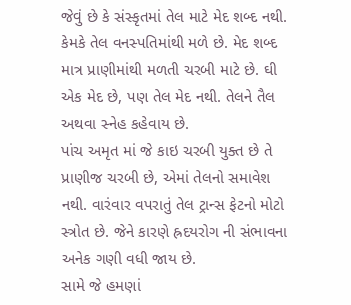જેવું છે કે સંસ્કૃતમાં તેલ માટે મેદ શબ્દ નથી. કેમકે તેલ વનસ્પતિમાંથી મળે છે. મેદ શબ્દ માત્ર પ્રાણીમાંથી મળતી ચરબી માટે છે. ઘી એક મેદ છે, પણ તેલ મેદ નથી. તેલને તૈલ અથવા સ્નેહ કહેવાય છે.
પાંચ અમૃત માં જે કાઇ ચરબી યુક્ત છે તે પ્રાણીજ ચરબી છે, એમાં તેલનો સમાવેશ નથી. વારંવાર વપરાતું તેલ ટ્રાન્સ ફેટનો મોટો સ્ત્રોત છે. જેને કારણે હ્રદયરોગ ની સંભાવના અનેક ગણી વધી જાય છે.
સામે જે હમણાં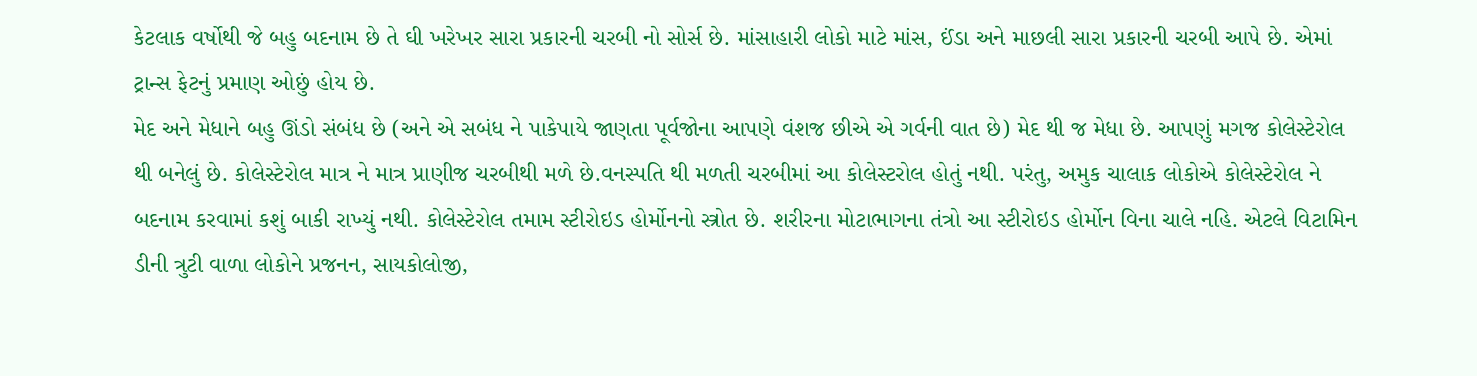કેટલાક વર્ષોથી જે બહુ બદનામ છે તે ઘી ખરેખર સારા પ્રકારની ચરબી નો સોર્સ છે. માંસાહારી લોકો માટે માંસ, ઈંડા અને માછલી સારા પ્રકારની ચરબી આપે છે. એમાં ટ્રાન્સ ફેટનું પ્રમાણ ઓછું હોય છે.
મેદ અને મેધાને બહુ ઊંડો સંબંધ છે (અને એ સબંધ ને પાકેપાયે જાણતા પૂર્વજોના આપણે વંશજ છીએ એ ગર્વની વાત છે) મેદ થી જ મેધા છે. આપણું મગજ કોલેસ્ટેરોલ થી બનેલું છે. કોલેસ્ટેરોલ માત્ર ને માત્ર પ્રાણીજ ચરબીથી મળે છે.વનસ્પતિ થી મળતી ચરબીમાં આ કોલેસ્ટરોલ હોતું નથી. પરંતુ, અમુક ચાલાક લોકોએ કોલેસ્ટેરોલ ને બદનામ કરવામાં કશું બાકી રાખ્યું નથી. કોલેસ્ટેરોલ તમામ સ્ટીરોઇડ હોર્મોનનો સ્ત્રોત છે. શરીરના મોટાભાગના તંત્રો આ સ્ટીરોઇડ હોર્મોન વિના ચાલે નહિ. એટલે વિટામિન ડીની ત્રુટી વાળા લોકોને પ્રજનન, સાયકોલોજી,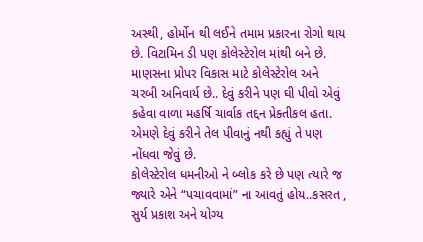અસ્થી, હોર્મોન થી લઈને તમામ પ્રકારના રોગો થાય છે. વિટામિન ડી પણ કોલેસ્ટેરોલ માંથી બને છે.
માણસના પ્રોપર વિકાસ માટે કોલેસ્ટેરોલ અને ચરબી અનિવાર્ય છે.. દેવું કરીને પણ ઘી પીવો એવું કહેવા વાળા મહર્ષિ ચાર્વાક તદ્દન પ્રેક્તીકલ હતા. એમણે દેવું કરીને તેલ પીવાનું નથી કહ્યું તે પણ નોંધવા જેવું છે.
કોલેસ્ટેરોલ ધમનીઓ ને બ્લોક કરે છે પણ ત્યારે જ જ્યારે એને “પચાવવામાં” ના આવતું હોય..કસરત , સુર્ય પ્રકાશ અને યોગ્ય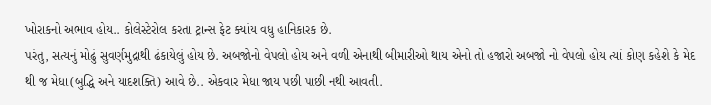ખોરાકનો અભાવ હોય.. કોલેસ્ટેરોલ કરતા ટ્રાન્સ ફેટ ક્યાંય વધુ હાનિકારક છે.
પરંતુ, સત્યનું મોઢું સુવર્ણમુદ્રાથી ઢંકાયેલું હોય છે. અબજોનો વેપલો હોય અને વળી એનાથી બીમારીઓ થાય એનો તો હજારો અબજો નો વેપલો હોય ત્યાં કોણ કહેશે કે મેદ થી જ મેધા(બુદ્ધિ અને યાદશક્તિ) આવે છે.. એકવાર મેધા જાય પછી પાછી નથી આવતી.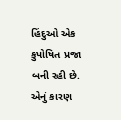હિંદુઓ એક કુપોષિત પ્રજા બની રહી છે. એનું કારણ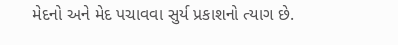મેદનો અને મેદ પચાવવા સુર્ય પ્રકાશનો ત્યાગ છે.